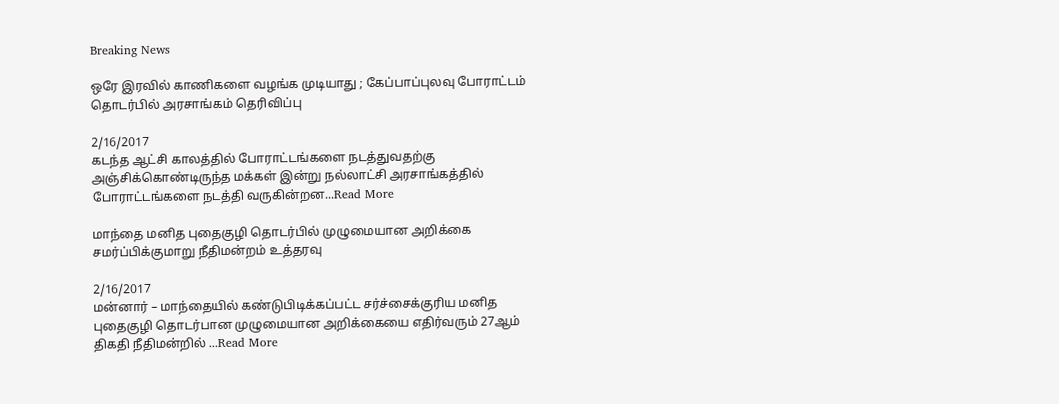Breaking News

ஒரே இரவில் காணிகளை வழங்க முடியாது ; கேப்பாப்புலவு போராட்டம் தொடர்பில் அரசாங்கம் தெரிவிப்பு

2/16/2017
கடந்த ஆட்சி காலத்தில் போராட்டங்களை நடத்துவதற்கு அஞ்சிக்கொண்டிருந்த மக்கள் இன்று நல்லாட்சி அரசாங்கத்தில் போராட்டங்களை நடத்தி வருகின்றன...Read More

மாந்தை மனித புதைகுழி தொடர்பில் முழுமையான அறிக்கை சமர்ப்பிக்குமாறு நீதிமன்றம் உத்தரவு

2/16/2017
மன்னார் – மாந்தையில் கண்டுபிடிக்கப்பட்ட சர்ச்சைக்குரிய மனித புதைகுழி தொடர்பான முழுமையான அறிக்கையை எதிர்வரும் 27ஆம் திகதி நீதிமன்றில் ...Read More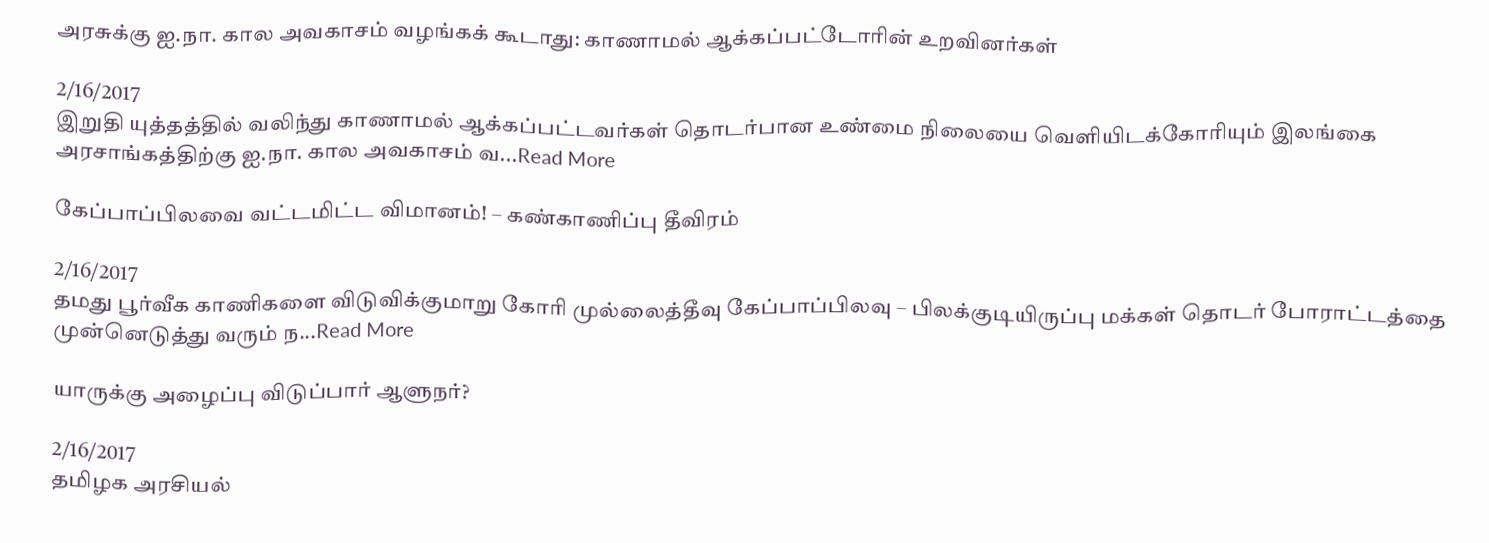அரசுக்கு ஐ.நா. கால அவகாசம் வழங்கக் கூடாது: காணாமல் ஆக்கப்பட்டோரின் உறவினர்கள்

2/16/2017
இறுதி யுத்தத்தில் வலிந்து காணாமல் ஆக்கப்பட்டவர்கள் தொடர்பான உண்மை நிலையை வெளியிடக்கோரியும் இலங்கை அரசாங்கத்திற்கு ஐ.நா. கால அவகாசம் வ...Read More

கேப்பாப்பிலவை வட்டமிட்ட விமானம்! – கண்காணிப்பு தீவிரம்

2/16/2017
தமது பூர்வீக காணிகளை விடுவிக்குமாறு கோரி முல்லைத்தீவு கேப்பாப்பிலவு – பிலக்குடியிருப்பு மக்கள் தொடர் போராட்டத்தை முன்னெடுத்து வரும் ந...Read More

யாருக்கு அழைப்பு விடுப்பார் ஆளுநர்?

2/16/2017
தமிழக அரசியல்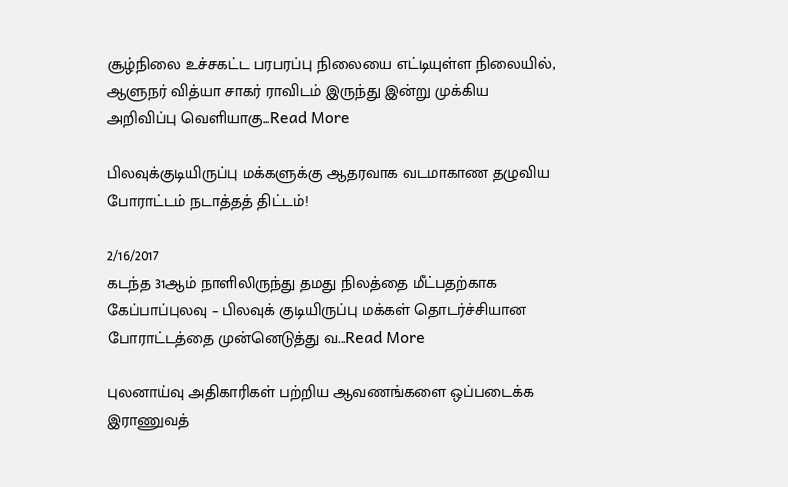சூழ்நிலை உச்சகட்ட பரபரப்பு நிலையை எட்டியுள்ள நிலையில், ஆளுநர் வித்யா சாகர் ராவிடம் இருந்து இன்று முக்கிய அறிவிப்பு வெளியாகு...Read More

பிலவுக்குடியிருப்பு மக்களுக்கு ஆதரவாக வடமாகாண தழுவிய போராட்டம் நடாத்தத் திட்டம்!

2/16/2017
கடந்த 31ஆம் நாளிலிருந்து தமது நிலத்தை மீட்பதற்காக கேப்பாப்புலவு – பிலவுக் குடியிருப்பு மக்கள் தொடர்ச்சியான போராட்டத்தை முன்னெடுத்து வ...Read More

புலனாய்வு அதிகாரிகள் பற்றிய ஆவணங்களை ஒப்படைக்க இராணுவத்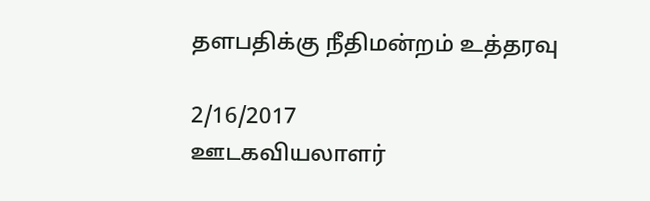தளபதிக்கு நீதிமன்றம் உத்தரவு

2/16/2017
ஊடகவியலாளர்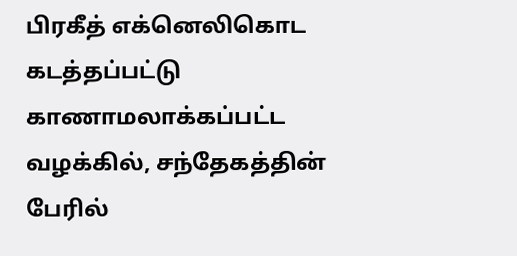பிரகீத் எக்னெலிகொட கடத்தப்பட்டு காணாமலாக்கப்பட்ட வழக்கில், சந்தேகத்தின் பேரில்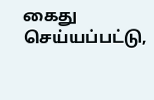கைது செய்யப்பட்டு,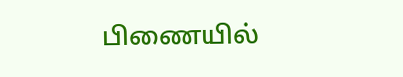பிணையில்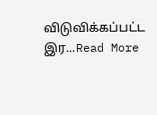விடுவிக்கப்பட்ட இர...Read More